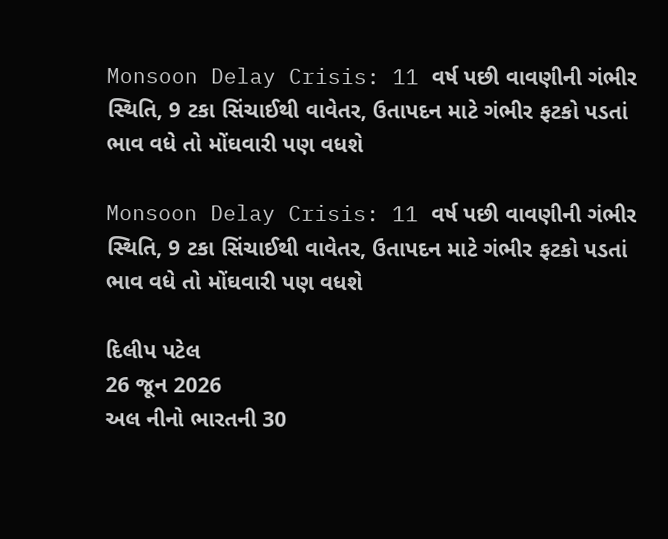Monsoon Delay Crisis: 11 વર્ષ પછી વાવણીની ગંભીર સ્થિતિ, 9 ટકા સિંચાઈથી વાવેતર, ઉતાપદન માટે ગંભીર ફટકો પડતાં ભાવ વધે તો મોંઘવારી પણ વધશે

Monsoon Delay Crisis: 11 વર્ષ પછી વાવણીની ગંભીર સ્થિતિ, 9 ટકા સિંચાઈથી વાવેતર, ઉતાપદન માટે ગંભીર ફટકો પડતાં ભાવ વધે તો મોંઘવારી પણ વધશે

દિલીપ પટેલ
26 જૂન 2026
અલ નીનો ભારતની 30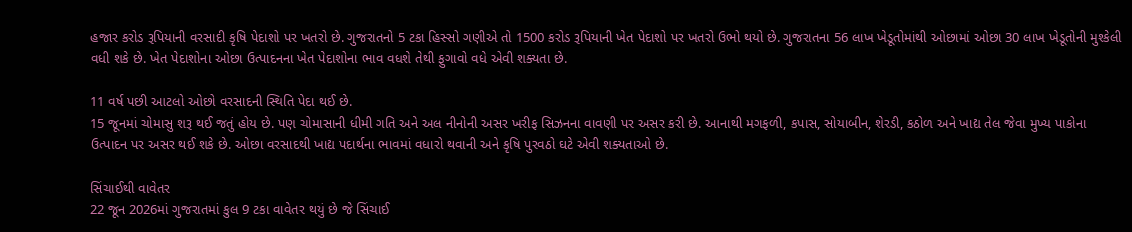હજાર કરોડ રૂપિયાની વરસાદી કૃષિ પેદાશો પર ખતરો છે. ગુજરાતનો 5 ટકા હિસ્સો ગણીએ તો 1500 કરોડ રૂપિયાની ખેત પેદાશો પર ખતરો ઉભો થયો છે. ગુજરાતના 56 લાખ ખેડૂતોમાંથી ઓછામાં ઓછા 30 લાખ ખેડૂતોની મુશ્કેલી વધી શકે છે. ખેત પેદાશોના ઓછા ઉત્પાદનના ખેત પેદાશોના ભાવ વધશે તેથી ફુગાવો વધે એવી શક્યતા છે.

11 વર્ષ પછી આટલો ઓછો વરસાદની સ્થિતિ પેદા થઈ છે.
15 જૂનમાં ચોમાસુ શરૂ થઈ જતું હોય છે. પણ ચોમાસાની ધીમી ગતિ અને અલ નીનોની અસર ખરીફ સિઝનના વાવણી પર અસર કરી છે. આનાથી મગફળી, કપાસ, સોયાબીન, શેરડી, કઠોળ અને ખાદ્ય તેલ જેવા મુખ્ય પાકોના ઉત્પાદન પર અસર થઈ શકે છે. ઓછા વરસાદથી ખાદ્ય પદાર્થના ભાવમાં વધારો થવાની અને કૃષિ પુરવઠો ઘટે એવી શક્યતાઓ છે.

સિંચાઈથી વાવેતર
22 જૂન 2026માં ગુજરાતમાં કુલ 9 ટકા વાવેતર થયું છે જે સિંચાઈ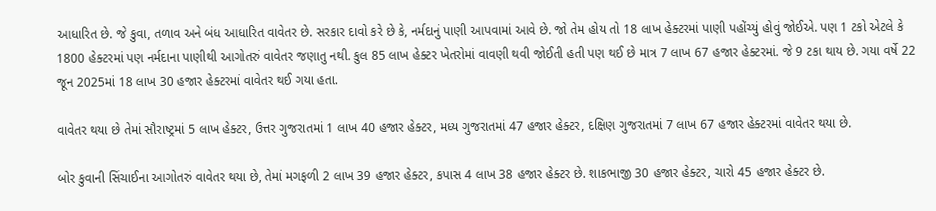આધારિત છે. જે કુવા, તળાવ અને બંધ આધારિત વાવેતર છે. સરકાર દાવો કરે છે કે, નર્મદાનું પાણી આપવામાં આવે છે. જો તેમ હોય તો 18 લાખ હેક્ટરમાં પાણી પહોંચ્યું હોવું જોઈએ. પણ 1 ટકો એટલે કે 1800 હેક્ટરમાં પણ નર્મદાના પાણીથી આગોતરું વાવેતર જણાતુ નથી. કુલ 85 લાખ હેક્ટર ખેતરોમાં વાવણી થવી જોઈતી હતી પણ થઈ છે માત્ર 7 લાખ 67 હજાર હેક્ટરમાં. જે 9 ટકા થાય છે. ગયા વર્ષે 22 જૂન 2025માં 18 લાખ 30 હજાર હેક્ટરમાં વાવેતર થઈ ગયા હતા.

વાવેતર થયા છે તેમાં સૌરાષ્ટ્રમાં 5 લાખ હેક્ટર, ઉત્તર ગુજરાતમાં 1 લાખ 40 હજાર હેક્ટર, મધ્ય ગુજરાતમાં 47 હજાર હેક્ટર, દક્ષિણ ગુજરાતમાં 7 લાખ 67 હજાર હેક્ટરમાં વાવેતર થયા છે.

બોર કુવાની સિંચાઈના આગોતરું વાવેતર થયા છે, તેમાં મગફળી 2 લાખ 39 હજાર હેક્ટર, કપાસ 4 લાખ 38 હજાર હેક્ટર છે. શાકભાજી 30 હજાર હેક્ટર, ચારો 45 હજાર હેક્ટર છે.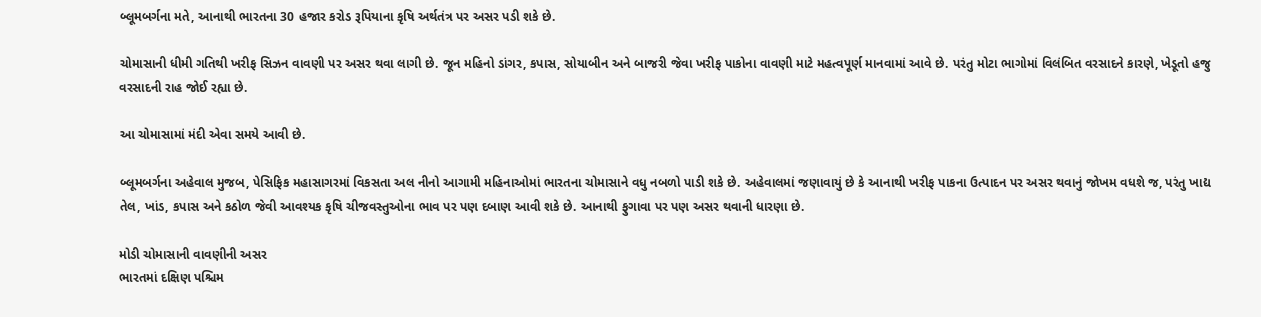બ્લૂમબર્ગના મતે, આનાથી ભારતના 30 હજાર કરોડ રૂપિયાના કૃષિ અર્થતંત્ર પર અસર પડી શકે છે.

ચોમાસાની ધીમી ગતિથી ખરીફ સિઝન વાવણી પર અસર થવા લાગી છે. જૂન મહિનો ડાંગર, કપાસ, સોયાબીન અને બાજરી જેવા ખરીફ પાકોના વાવણી માટે મહત્વપૂર્ણ માનવામાં આવે છે. પરંતુ મોટા ભાગોમાં વિલંબિત વરસાદને કારણે, ખેડૂતો હજુ વરસાદની રાહ જોઈ રહ્યા છે.

આ ચોમાસામાં મંદી એવા સમયે આવી છે.

બ્લૂમબર્ગના અહેવાલ મુજબ, પેસિફિક મહાસાગરમાં વિકસતા અલ નીનો આગામી મહિનાઓમાં ભારતના ચોમાસાને વધુ નબળો પાડી શકે છે. અહેવાલમાં જણાવાયું છે કે આનાથી ખરીફ પાકના ઉત્પાદન પર અસર થવાનું જોખમ વધશે જ, પરંતુ ખાદ્ય તેલ, ખાંડ, કપાસ અને કઠોળ જેવી આવશ્યક કૃષિ ચીજવસ્તુઓના ભાવ પર પણ દબાણ આવી શકે છે. આનાથી ફુગાવા પર પણ અસર થવાની ધારણા છે.

મોડી ચોમાસાની વાવણીની અસર
ભારતમાં દક્ષિણ પશ્ચિમ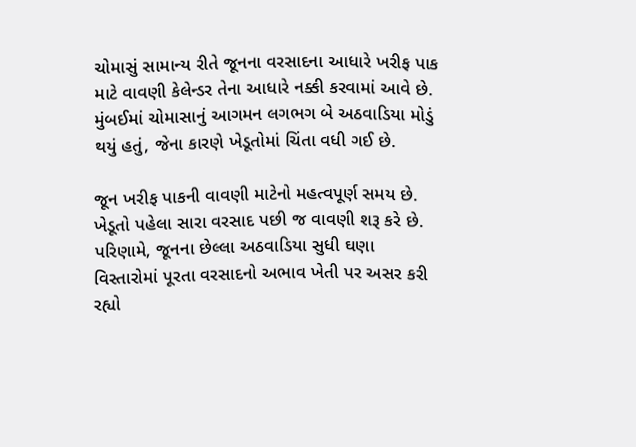ચોમાસું સામાન્ય રીતે જૂનના વરસાદના આધારે ખરીફ પાક માટે વાવણી કેલેન્ડર તેના આધારે નક્કી કરવામાં આવે છે. મુંબઈમાં ચોમાસાનું આગમન લગભગ બે અઠવાડિયા મોડું થયું હતું, જેના કારણે ખેડૂતોમાં ચિંતા વધી ગઈ છે.

જૂન ખરીફ પાકની વાવણી માટેનો મહત્વપૂર્ણ સમય છે. ખેડૂતો પહેલા સારા વરસાદ પછી જ વાવણી શરૂ કરે છે. પરિણામે, જૂનના છેલ્લા અઠવાડિયા સુધી ઘણા વિસ્તારોમાં પૂરતા વરસાદનો અભાવ ખેતી પર અસર કરી રહ્યો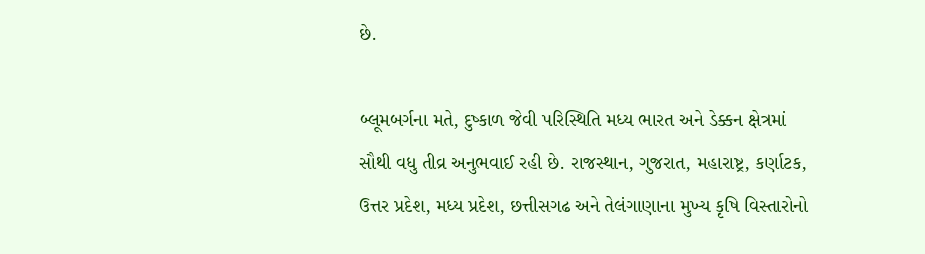છે.

બ્લૂમબર્ગના મતે, દુષ્કાળ જેવી પરિસ્થિતિ મધ્ય ભારત અને ડેક્કન ક્ષેત્રમાં સૌથી વધુ તીવ્ર અનુભવાઈ રહી છે. રાજસ્થાન, ગુજરાત, મહારાષ્ટ્ર, કર્ણાટક, ઉત્તર પ્રદેશ, મધ્ય પ્રદેશ, છત્તીસગઢ અને તેલંગાણાના મુખ્ય કૃષિ વિસ્તારોનો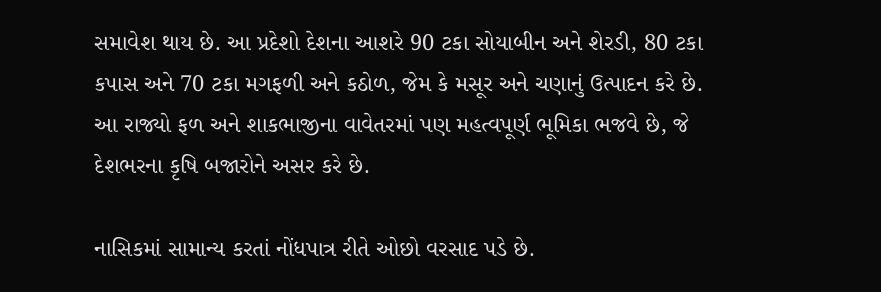સમાવેશ થાય છે. આ પ્રદેશો દેશના આશરે 90 ટકા સોયાબીન અને શેરડી, 80 ટકા કપાસ અને 70 ટકા મગફળી અને કઠોળ, જેમ કે મસૂર અને ચણાનું ઉત્પાદન કરે છે. આ રાજ્યો ફળ અને શાકભાજીના વાવેતરમાં પણ મહત્વપૂર્ણ ભૂમિકા ભજવે છે, જે દેશભરના કૃષિ બજારોને અસર કરે છે.

નાસિકમાં સામાન્ય કરતાં નોંધપાત્ર રીતે ઓછો વરસાદ પડે છે.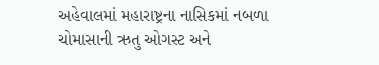અહેવાલમાં મહારાષ્ટ્રના નાસિકમાં નબળા ચોમાસાની ઋતુ ઓગસ્ટ અને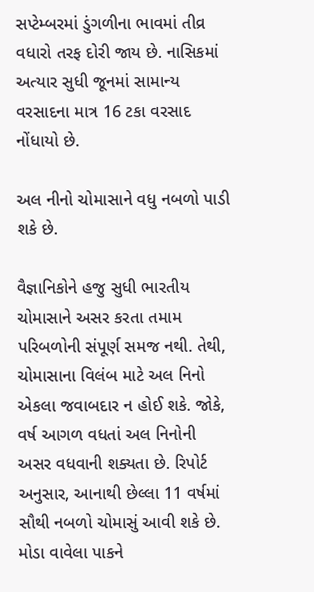સપ્ટેમ્બરમાં ડુંગળીના ભાવમાં તીવ્ર વધારો તરફ દોરી જાય છે. નાસિકમાં અત્યાર સુધી જૂનમાં સામાન્ય વરસાદના માત્ર 16 ટકા વરસાદ નોંધાયો છે.

અલ નીનો ચોમાસાને વધુ નબળો પાડી શકે છે.

વૈજ્ઞાનિકોને હજુ સુધી ભારતીય ચોમાસાને અસર કરતા તમામ પરિબળોની સંપૂર્ણ સમજ નથી. તેથી, ચોમાસાના વિલંબ માટે અલ નિનો એકલા જવાબદાર ન હોઈ શકે. જોકે, વર્ષ આગળ વધતાં અલ નિનોની અસર વધવાની શક્યતા છે. રિપોર્ટ અનુસાર, આનાથી છેલ્લા 11 વર્ષમાં સૌથી નબળો ચોમાસું આવી શકે છે. મોડા વાવેલા પાકને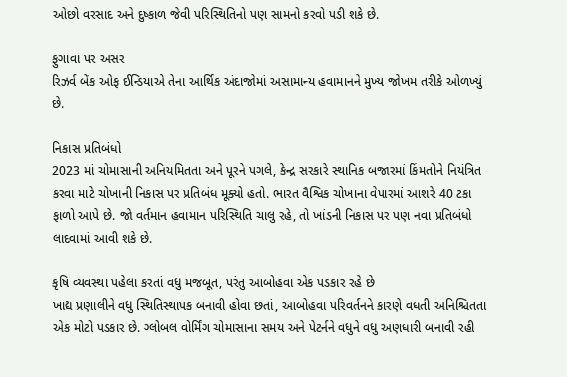ઓછો વરસાદ અને દુષ્કાળ જેવી પરિસ્થિતિનો પણ સામનો કરવો પડી શકે છે.

ફુગાવા પર અસર
રિઝર્વ બેંક ઓફ ઈન્ડિયાએ તેના આર્થિક અંદાજોમાં અસામાન્ય હવામાનને મુખ્ય જોખમ તરીકે ઓળખ્યું છે.

નિકાસ પ્રતિબંધો
2023 માં ચોમાસાની અનિયમિતતા અને પૂરને પગલે, કેન્દ્ર સરકારે સ્થાનિક બજારમાં કિંમતોને નિયંત્રિત કરવા માટે ચોખાની નિકાસ પર પ્રતિબંધ મૂક્યો હતો. ભારત વૈશ્વિક ચોખાના વેપારમાં આશરે 40 ટકા ફાળો આપે છે. જો વર્તમાન હવામાન પરિસ્થિતિ ચાલુ રહે, તો ખાંડની નિકાસ પર પણ નવા પ્રતિબંધો લાદવામાં આવી શકે છે.

કૃષિ વ્યવસ્થા પહેલા કરતાં વધુ મજબૂત, પરંતુ આબોહવા એક પડકાર રહે છે
ખાદ્ય પ્રણાલીને વધુ સ્થિતિસ્થાપક બનાવી હોવા છતાં, આબોહવા પરિવર્તનને કારણે વધતી અનિશ્ચિતતા એક મોટો પડકાર છે. ગ્લોબલ વોર્મિંગ ચોમાસાના સમય અને પેટર્નને વધુને વધુ અણધારી બનાવી રહી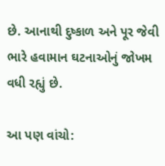છે. આનાથી દુષ્કાળ અને પૂર જેવી ભારે હવામાન ઘટનાઓનું જોખમ વધી રહ્યું છે.

આ પણ વાંચો: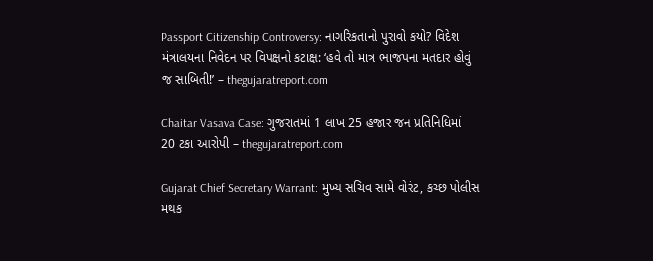Passport Citizenship Controversy: નાગરિકતાનો પુરાવો કયો? વિદેશ મંત્રાલયના નિવેદન પર વિપક્ષનો કટાક્ષ: ‘હવે તો માત્ર ભાજપના મતદાર હોવું જ સાબિતી!’ – thegujaratreport.com

Chaitar Vasava Case: ગુજરાતમાં 1 લાખ 25 હજાર જન પ્રતિનિધિમાં 20 ટકા આરોપી – thegujaratreport.com

Gujarat Chief Secretary Warrant: મુખ્ય સચિવ સામે વોરંટ, કચ્છ પોલીસ મથક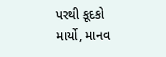પરથી કૂદકો માર્યો, માનવ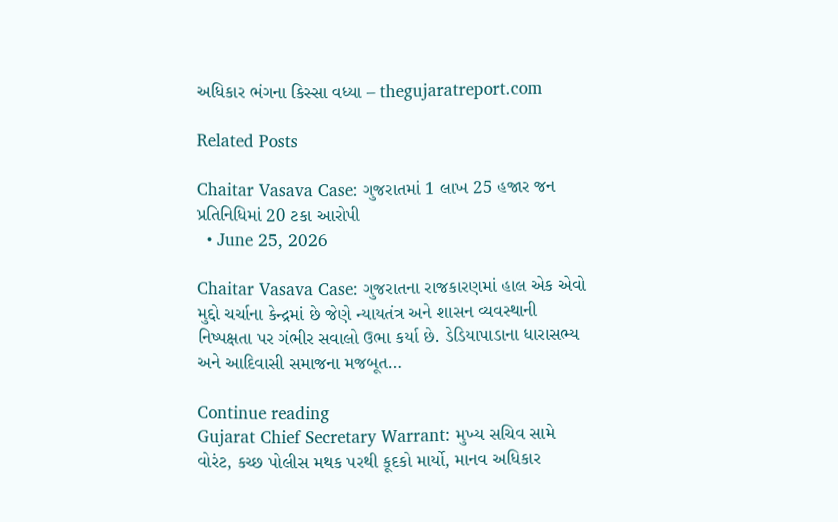અધિકાર ભંગના કિસ્સા વધ્યા – thegujaratreport.com

Related Posts

Chaitar Vasava Case: ગુજરાતમાં 1 લાખ 25 હજાર જન પ્રતિનિધિમાં 20 ટકા આરોપી
  • June 25, 2026

Chaitar Vasava Case: ગુજરાતના રાજકારણમાં હાલ એક એવો મુદ્દો ચર્ચાના કેન્દ્રમાં છે જેણે ન્યાયતંત્ર અને શાસન વ્યવસ્થાની નિષ્પક્ષતા પર ગંભીર સવાલો ઉભા કર્યા છે. ડેડિયાપાડાના ધારાસભ્ય અને આદિવાસી સમાજના મજબૂત…

Continue reading
Gujarat Chief Secretary Warrant: મુખ્ય સચિવ સામે વોરંટ, કચ્છ પોલીસ મથક પરથી કૂદકો માર્યો, માનવ અધિકાર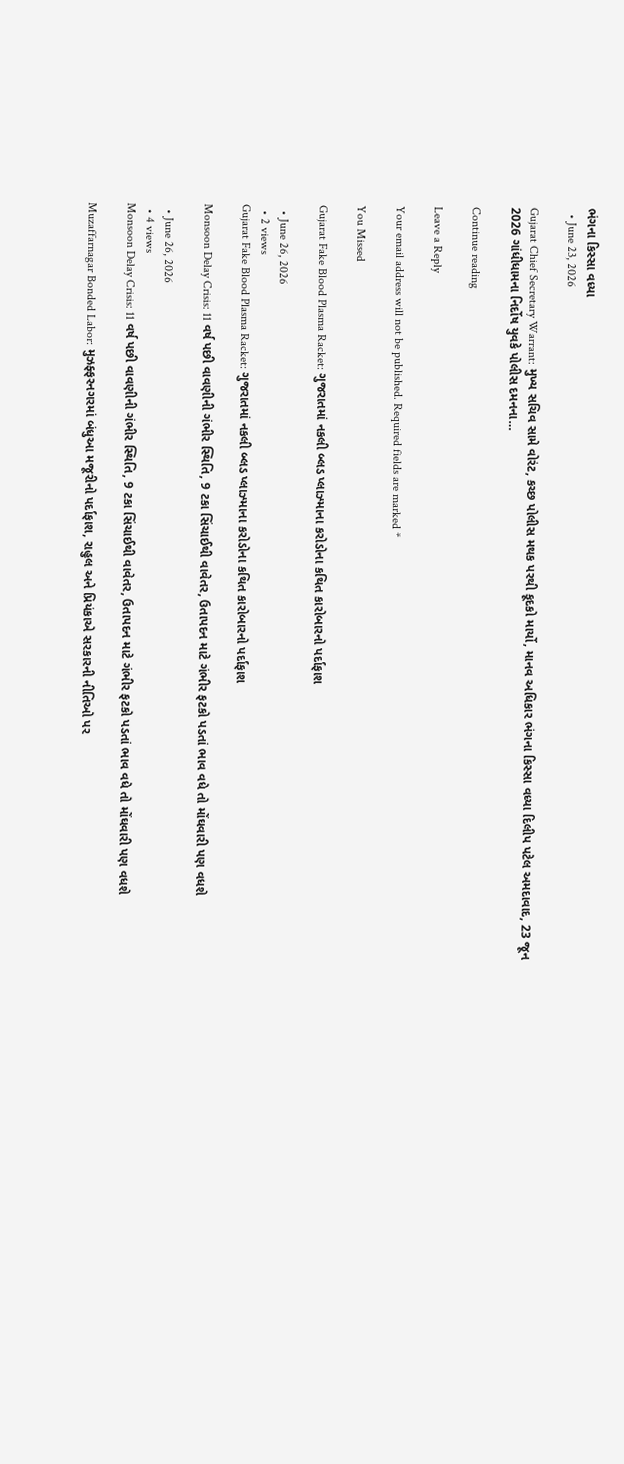ભંગના કિસ્સા વધ્યા
  • June 23, 2026

Gujarat Chief Secretary Warrant: મુખ્ય સચિવ સામે વોરંટ, કચ્છ પોલીસ મથક પરથી કૂદકો માર્યો, માનવ અધિકાર ભંગના કિસ્સા વધ્યા દિલીપ પટેલ અમદાવાદ, 23 જૂન 2026 ગાંધીધામના નિર્દોષ યુવકે પોલીસ દમનના…

Continue reading

Leave a Reply

Your email address will not be published. Required fields are marked *

You Missed

Gujarat Fake Blood Plasma Racket: ગુજરાતમાં નકલી બ્લડ પ્લાઝ્માના કરોડોના કથિત કારોબારનો પર્દાફાશ

  • June 26, 2026
  • 2 views
Gujarat Fake Blood Plasma Racket: ગુજરાતમાં નકલી બ્લડ પ્લાઝ્માના કરોડોના કથિત કારોબારનો પર્દાફાશ

Monsoon Delay Crisis: 11 વર્ષ પછી વાવણીની ગંભીર સ્થિતિ, 9 ટકા સિંચાઈથી વાવેતર, ઉતાપદન માટે ગંભીર ફટકો પડતાં ભાવ વધે તો મોંઘવારી પણ વધશે

  • June 26, 2026
  • 4 views
Monsoon Delay Crisis: 11 વર્ષ પછી વાવણીની ગંભીર સ્થિતિ, 9 ટકા સિંચાઈથી વાવેતર, ઉતાપદન માટે ગંભીર ફટકો પડતાં ભાવ વધે તો મોંઘવારી પણ વધશે

Muzaffarnagar Bonded Labor: મુઝફ્ફરનગરમાં બંધુઆ મજૂરીનો પર્દાફાશ, રાહુલ અને પ્રિયંકાએ સરકારની નીતિઓ પર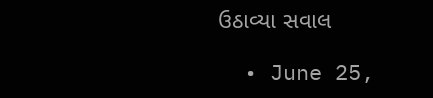ઉઠાવ્યા સવાલ

  • June 25,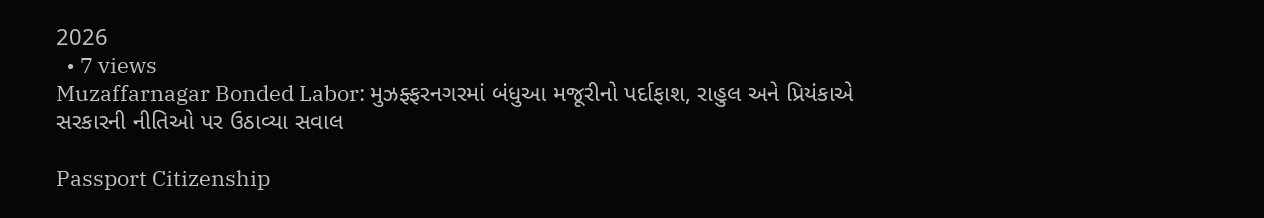2026
  • 7 views
Muzaffarnagar Bonded Labor: મુઝફ્ફરનગરમાં બંધુઆ મજૂરીનો પર્દાફાશ, રાહુલ અને પ્રિયંકાએ સરકારની નીતિઓ પર ઉઠાવ્યા સવાલ

Passport Citizenship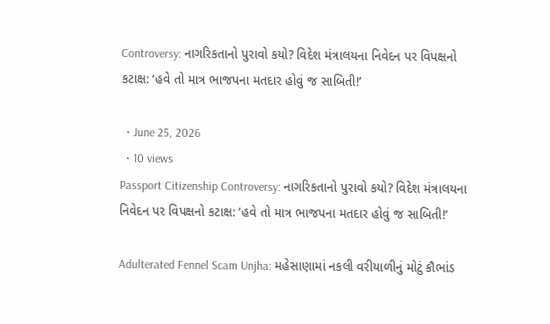Controversy: નાગરિકતાનો પુરાવો કયો? વિદેશ મંત્રાલયના નિવેદન પર વિપક્ષનો કટાક્ષ: ‘હવે તો માત્ર ભાજપના મતદાર હોવું જ સાબિતી!’

  • June 25, 2026
  • 10 views
Passport Citizenship Controversy: નાગરિકતાનો પુરાવો કયો? વિદેશ મંત્રાલયના નિવેદન પર વિપક્ષનો કટાક્ષ: ‘હવે તો માત્ર ભાજપના મતદાર હોવું જ સાબિતી!’

Adulterated Fennel Scam Unjha: મહેસાણામાં નકલી વરીયાળીનું મોટું કૌભાંડ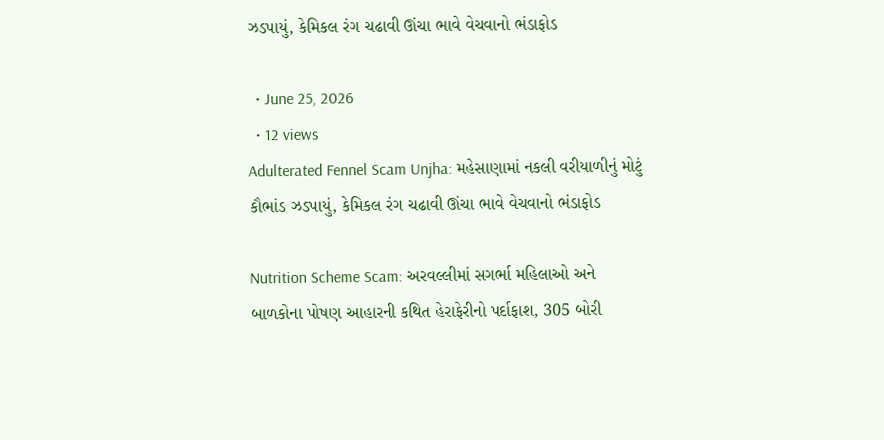ઝડપાયું, કેમિકલ રંગ ચઢાવી ઊંચા ભાવે વેચવાનો ભંડાફોડ

  • June 25, 2026
  • 12 views
Adulterated Fennel Scam Unjha: મહેસાણામાં નકલી વરીયાળીનું મોટું કૌભાંડ ઝડપાયું, કેમિકલ રંગ ચઢાવી ઊંચા ભાવે વેચવાનો ભંડાફોડ

Nutrition Scheme Scam: અરવલ્લીમાં સગર્ભા મહિલાઓ અને બાળકોના પોષણ આહારની કથિત હેરાફેરીનો પર્દાફાશ, 305 બોરી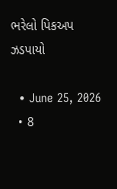ભરેલો પિકઅપ ઝડપાયો

  • June 25, 2026
  • 8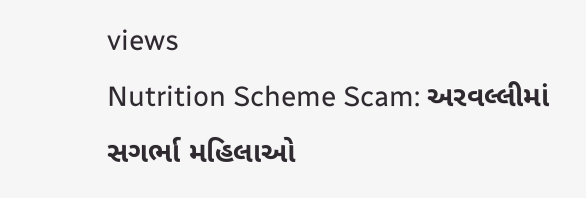views
Nutrition Scheme Scam: અરવલ્લીમાં સગર્ભા મહિલાઓ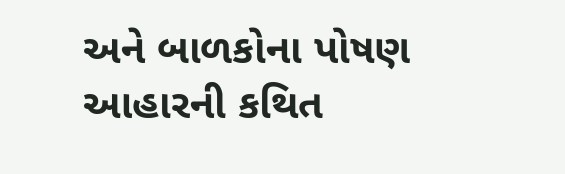અને બાળકોના પોષણ આહારની કથિત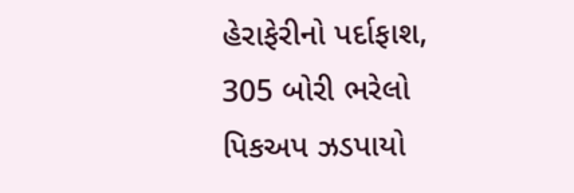હેરાફેરીનો પર્દાફાશ, 305 બોરી ભરેલો પિકઅપ ઝડપાયો